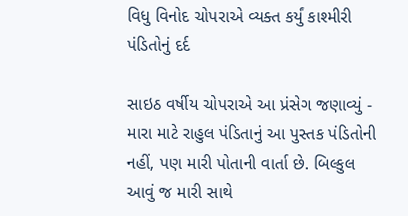વિધુ વિનોદ ચોપરાએ વ્યક્ત કર્યું કાશ્મીરી પંડિતોનું દર્દ

સાઇઠ વર્ષીય ચોપરાએ આ પ્રંસેગ જણાવ્યું - મારા માટે રાહુલ પંડિતાનું આ પુસ્તક પંડિતોની નહીં, પણ મારી પોતાની વાર્તા છે. બિલ્કુલ આવું જ મારી સાથે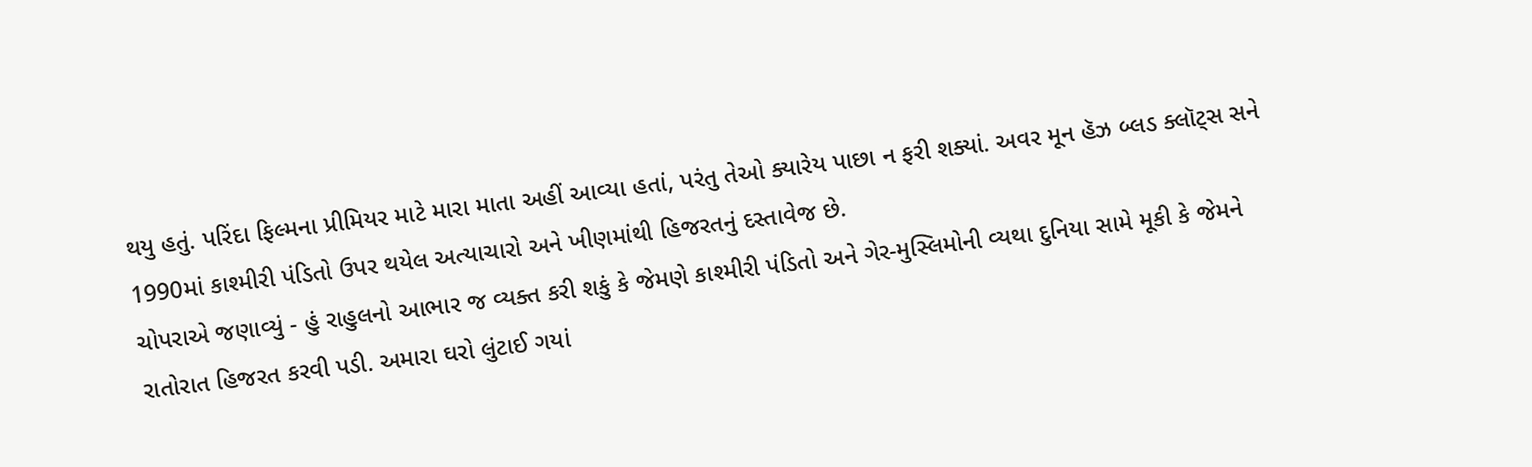થયુ હતું. પરિંદા ફિલ્મના પ્રીમિયર માટે મારા માતા અહીં આવ્યા હતાં, પરંતુ તેઓ ક્યારેય પાછા ન ફરી શક્યાં. અવર મૂન હૅઝ બ્લડ ક્લૉટ્સ સને 1990માં કાશ્મીરી પંડિતો ઉપર થયેલ અત્યાચારો અને ખીણમાંથી હિજરતનું દસ્તાવેજ છે.
ચોપરાએ જણાવ્યું - હું રાહુલનો આભાર જ વ્યક્ત કરી શકું કે જેમણે કાશ્મીરી પંડિતો અને ગેર-મુસ્લિમોની વ્યથા દુનિયા સામે મૂકી કે જેમને રાતોરાત હિજરત કરવી પડી. અમારા ઘરો લુંટાઈ ગયાં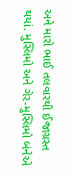અને મારો ભાઈ તલવારથી ઈજાગ્રસ્ત થયાં. મુસ્લિમો અને ગેર-મુસ્લિમો બંનેએ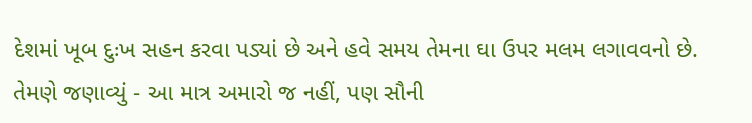દેશમાં ખૂબ દુઃખ સહન કરવા પડ્યાં છે અને હવે સમય તેમના ઘા ઉપર મલમ લગાવવનો છે.
તેમણે જણાવ્યું - આ માત્ર અમારો જ નહીં, પણ સૌની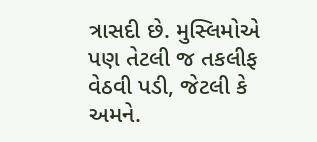ત્રાસદી છે. મુસ્લિમોએ પણ તેટલી જ તકલીફ વેઠવી પડી, જેટલી કે અમને.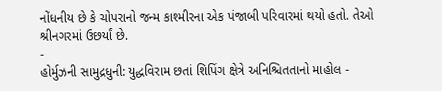નોંધનીય છે કે ચોપરાનો જન્મ કાશ્મીરના એક પંજાબી પરિવારમાં થયો હતો. તેઓ શ્રીનગરમાં ઉછર્યાં છે.
-
હોર્મુઝની સામુદ્રધુની: યુદ્ધવિરામ છતાં શિપિંગ ક્ષેત્રે અનિશ્ચિતતાનો માહોલ -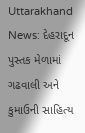Uttarakhand News: દેહરાદૂન પુસ્તક મેળામાં ગઢવાલી અને કુમાઉની સાહિત્ય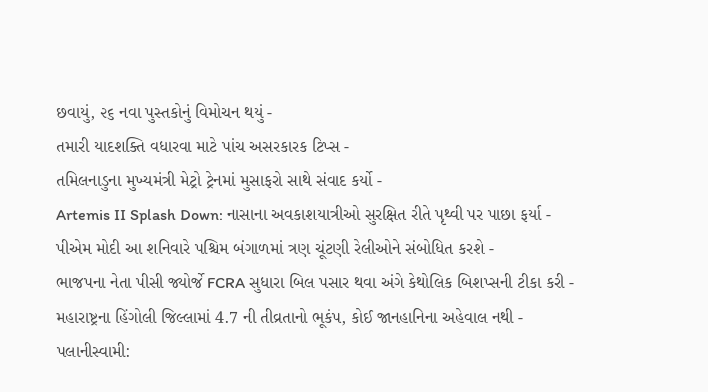છવાયું, ૨૬ નવા પુસ્તકોનું વિમોચન થયું -
તમારી યાદશક્તિ વધારવા માટે પાંચ અસરકારક ટિપ્સ -
તમિલનાડુના મુખ્યમંત્રી મેટ્રો ટ્રેનમાં મુસાફરો સાથે સંવાદ કર્યો -
Artemis II Splash Down: નાસાના અવકાશયાત્રીઓ સુરક્ષિત રીતે પૃથ્વી પર પાછા ફર્યા -
પીએમ મોદી આ શનિવારે પશ્ચિમ બંગાળમાં ત્રણ ચૂંટણી રેલીઓને સંબોધિત કરશે -
ભાજપના નેતા પીસી જ્યોર્જે FCRA સુધારા બિલ પસાર થવા અંગે કેથોલિક બિશપ્સની ટીકા કરી -
મહારાષ્ટ્રના હિંગોલી જિલ્લામાં 4.7 ની તીવ્રતાનો ભૂકંપ, કોઈ જાનહાનિના અહેવાલ નથી -
પલાનીસ્વામી: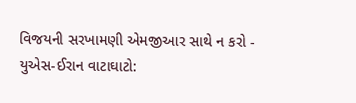વિજયની સરખામણી એમજીઆર સાથે ન કરો -
યુએસ-ઈરાન વાટાઘાટો: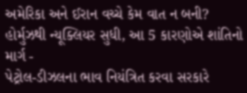અમેરિકા અને ઈરાન વચ્ચે કેમ વાત ન બની? હોર્મુઝથી ન્યૂક્લિયર સુધી, આ 5 કારણોએ શાંતિનો માર્ગ -
પેટ્રોલ-ડીઝલના ભાવ નિયંત્રિત કરવા સરકારે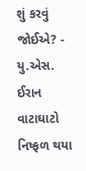શું કરવું જોઈએ? -
યુ.એસ. ઈરાન વાટાઘાટો નિષ્ફળ થયા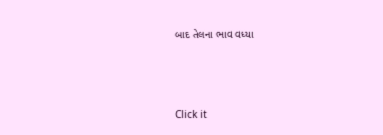બાદ તેલના ભાવ વધ્યા




Click it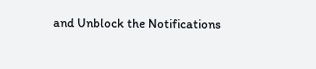and Unblock the Notifications